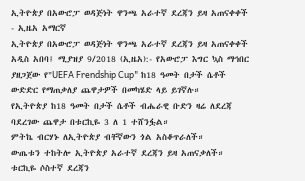ኢትዮጵያ በአውሮፓ ወዳጅነት ዋንጫ አራተኛ ደረጃን ይዛ አጠናቀቀች - ኢዜአ አማርኛ
ኢትዮጵያ በአውሮፓ ወዳጅነት ዋንጫ አራተኛ ደረጃን ይዛ አጠናቀቀች
አዲስ አበባ፤ ሚያዝያ 9/2018 (ኢዜአ):- የአውሮፓ እግር ኳስ ማኅበር ያዘጋጀው የ"UEFA Frendship Cup" ከ18 ዓመት በታች ሴቶች ውድድር የማጠቃለያ ጨዋታዎች በመካሄድ ላይ ይገኛሉ።
የኢትዮጵያ ከ18 ዓመት በታች ሴቶች ብሔራዊ ቡድን ዛሬ ለደረጃ ባደረገው ጨዋታ በቱርኪዬ 3 ለ 1 ተሸንፏል።
ምትኬ ብርሃኑ ለኢትዮጵያ ብቸኛውን ጎል አስቆጥራለች።
ውጤቱን ተከትሎ ኢትዮጵያ አራተኛ ደረጃን ይዛ አጠናቃለች። ቱርኪዬ ሶስተኛ ደረጃን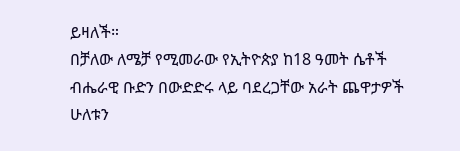ይዛለች።
በቻለው ለሜቻ የሚመራው የኢትዮጵያ ከ18 ዓመት ሴቶች ብሔራዊ ቡድን በውድድሩ ላይ ባደረጋቸው አራት ጨዋታዎች ሁለቱን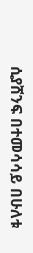ሲያሸንፍ በተመሳሳይ በሁለቱ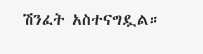ሽንፈት አስተናግዷል።